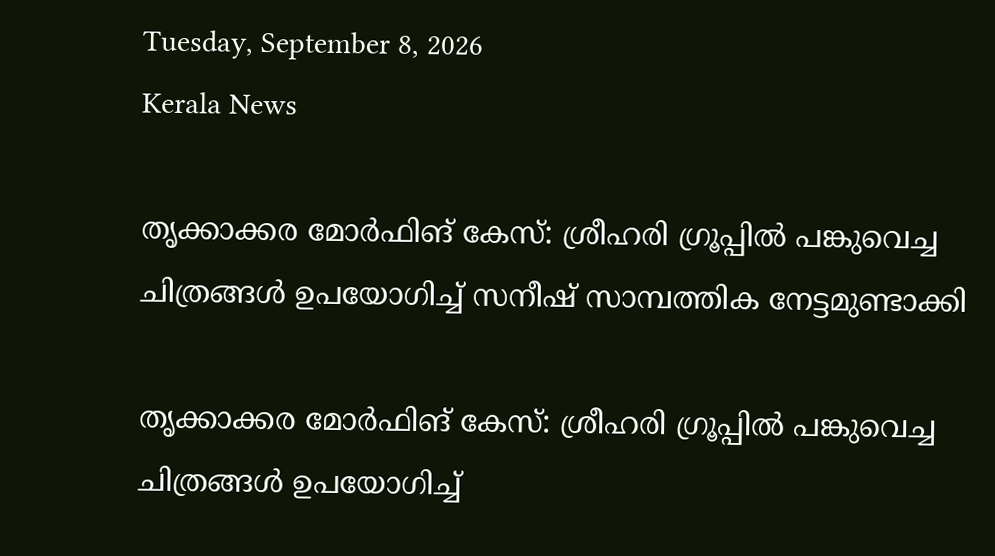Tuesday, September 8, 2026
Kerala News

തൃക്കാക്കര മോര്‍ഫിങ് കേസ്: ശ്രീഹരി ഗ്രൂപ്പില്‍ പങ്കുവെച്ച ചിത്രങ്ങള്‍ ഉപയോഗിച്ച് സനീഷ് സാമ്പത്തിക നേട്ടമുണ്ടാക്കി

തൃക്കാക്കര മോര്‍ഫിങ് കേസ്: ശ്രീഹരി ഗ്രൂപ്പില്‍ പങ്കുവെച്ച ചിത്രങ്ങള്‍ ഉപയോഗിച്ച്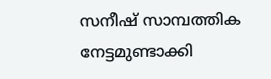സനീഷ് സാമ്പത്തിക നേട്ടമുണ്ടാക്കി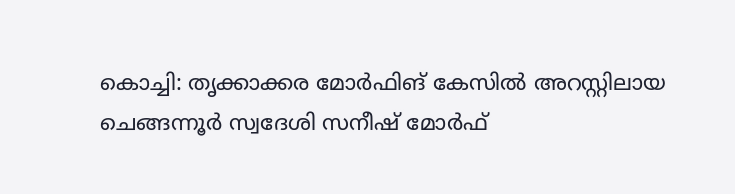കൊച്ചി: തൃക്കാക്കര മോര്‍ഫിങ് കേസില്‍ അറസ്റ്റിലായ ചെങ്ങന്നൂര്‍ സ്വദേശി സനീഷ് മോര്‍ഫ്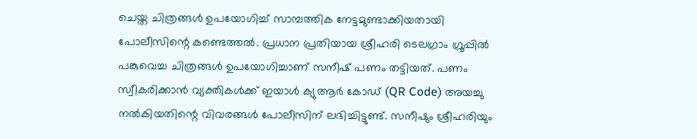ചെയ്ത ചിത്രങ്ങള്‍ ഉപയോഗിച്ച് സാമ്പത്തിക നേട്ടമുണ്ടാക്കിയതായി പോലീസിന്റെ കണ്ടെത്തല്‍. പ്രധാന പ്രതിയായ ശ്രീഹരി ടെലഗ്രാം ഗ്രൂപ്പില്‍ പങ്കുവെച്ച ചിത്രങ്ങള്‍ ഉപയോഗിച്ചാണ് സനീഷ് പണം തട്ടിയത്. പണം സ്വീകരിക്കാന്‍ വ്യക്തികള്‍ക്ക് ഇയാള്‍ ക്യുആര്‍ കോഡ് (QR Code) അയച്ചു നല്‍കിയതിന്റെ വിവരങ്ങള്‍ പോലീസിന് ലഭിച്ചിട്ടുണ്ട്. സനീഷും ശ്രീഹരിയും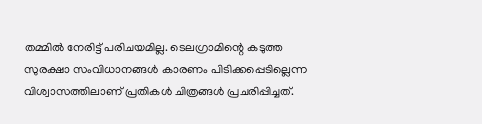തമ്മില്‍ നേരിട്ട് പരിചയമില്ല. ടെലഗ്രാമിന്റെ കടുത്ത സുരക്ഷാ സംവിധാനങ്ങള്‍ കാരണം പിടിക്കപ്പെടില്ലെന്ന വിശ്വാസത്തിലാണ് പ്രതികള്‍ ചിത്രങ്ങള്‍ പ്രചരിപ്പിച്ചത്.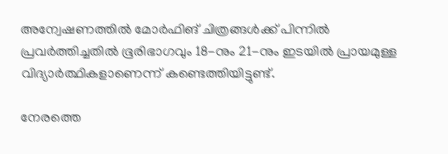അന്വേഷണത്തില്‍ മോര്‍ഫിങ് ചിത്രങ്ങള്‍ക്ക് പിന്നില്‍ പ്രവര്‍ത്തിച്ചതില്‍ ഭൂരിഭാഗവും 18-നും 21-നും ഇടയില്‍ പ്രായമുള്ള വിദ്യാര്‍ത്ഥികളാണെന്ന് കണ്ടെത്തിയിട്ടുണ്ട്.

നേരത്തെ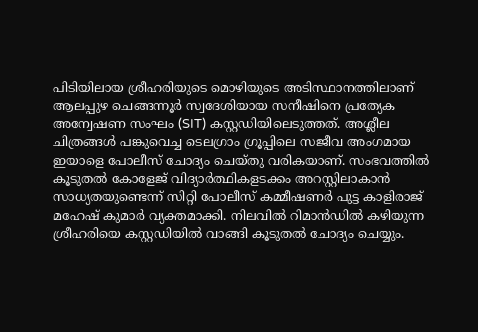പിടിയിലായ ശ്രീഹരിയുടെ മൊഴിയുടെ അടിസ്ഥാനത്തിലാണ് ആലപ്പുഴ ചെങ്ങന്നൂര്‍ സ്വദേശിയായ സനീഷിനെ പ്രത്യേക അന്വേഷണ സംഘം (SIT) കസ്റ്റഡിയിലെടുത്തത്. അശ്ലീല ചിത്രങ്ങള്‍ പങ്കുവെച്ച ടെലഗ്രാം ഗ്രൂപ്പിലെ സജീവ അംഗമായ ഇയാളെ പോലീസ് ചോദ്യം ചെയ്തു വരികയാണ്. സംഭവത്തില്‍ കൂടുതല്‍ കോളേജ് വിദ്യാര്‍ത്ഥികളടക്കം അറസ്റ്റിലാകാന്‍ സാധ്യതയുണ്ടെന്ന് സിറ്റി പോലീസ് കമ്മീഷണര്‍ പുട്ട കാളിരാജ് മഹേഷ് കുമാര്‍ വ്യക്തമാക്കി. നിലവില്‍ റിമാന്‍ഡില്‍ കഴിയുന്ന ശ്രീഹരിയെ കസ്റ്റഡിയില്‍ വാങ്ങി കൂടുതല്‍ ചോദ്യം ചെയ്യും.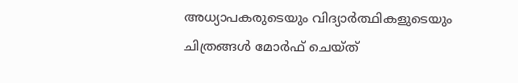അധ്യാപകരുടെയും വിദ്യാര്‍ത്ഥികളുടെയും ചിത്രങ്ങള്‍ മോര്‍ഫ് ചെയ്ത്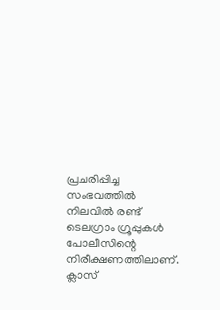പ്രചരിപ്പിച്ച സംഭവത്തില്‍ നിലവില്‍ രണ്ട് ടെലഗ്രാം ഗ്രൂപ്പുകള്‍ പോലീസിന്റെ നിരീക്ഷണത്തിലാണ്. ക്ലാസ്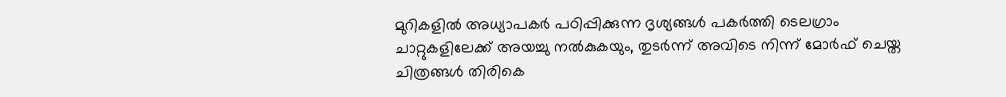മുറികളില്‍ അധ്യാപകര്‍ പഠിപ്പിക്കുന്ന ദൃശ്യങ്ങള്‍ പകര്‍ത്തി ടെലഗ്രാം ചാറ്റുകളിലേക്ക് അയച്ചു നല്‍കുകയും, തുടര്‍ന്ന് അവിടെ നിന്ന് മോര്‍ഫ് ചെയ്ത ചിത്രങ്ങള്‍ തിരികെ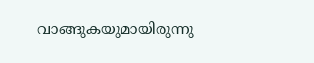വാങ്ങുകയുമായിരുന്നു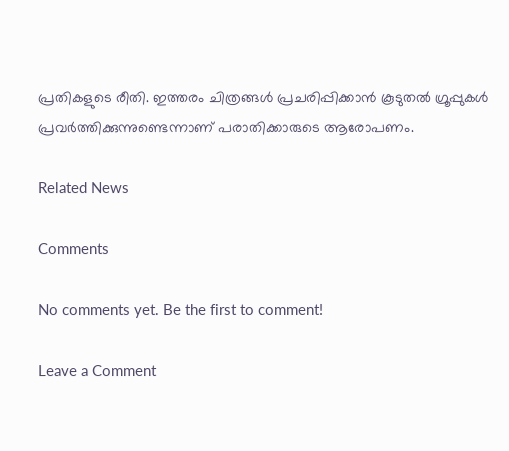പ്രതികളുടെ രീതി. ഇത്തരം ചിത്രങ്ങള്‍ പ്രചരിപ്പിക്കാന്‍ കൂടുതല്‍ ഗ്രൂപ്പുകള്‍ പ്രവര്‍ത്തിക്കുന്നുണ്ടെന്നാണ് പരാതിക്കാരുടെ ആരോപണം.

Related News

Comments

No comments yet. Be the first to comment!

Leave a Comment